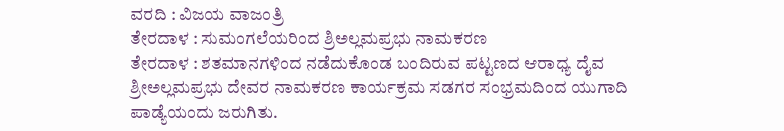ವರದಿ : ವಿಜಯ ವಾಜಂತ್ರಿ
ತೇರದಾಳ : ಸುಮಂಗಲೆಯರಿಂದ ಶ್ರಿಅಲ್ಲಮಪ್ರಭು ನಾಮಕರಣ
ತೇರದಾಳ : ಶತಮಾನಗಳಿಂದ ನಡೆದುಕೊಂಡ ಬಂದಿರುವ ಪಟ್ಟಣದ ಆರಾಧ್ಯ ದೈವ ಶ್ರೀಅಲ್ಲಮಪ್ರಭು ದೇವರ ನಾಮಕರಣ ಕಾರ್ಯಕ್ರಮ ಸಡಗರ ಸಂಭ್ರಮದಿಂದ ಯುಗಾದಿ ಪಾಡ್ಯೆಯಂದು ಜರುಗಿತು.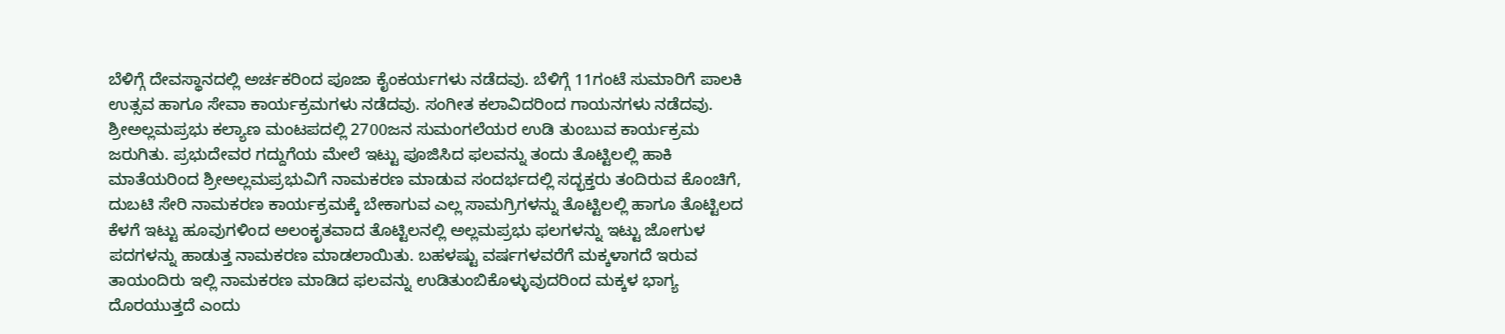ಬೆಳಿಗ್ಗೆ ದೇವಸ್ಥಾನದಲ್ಲಿ ಅರ್ಚಕರಿಂದ ಪೂಜಾ ಕೈಂಕರ್ಯಗಳು ನಡೆದವು. ಬೆಳಿಗ್ಗೆ 11ಗಂಟೆ ಸುಮಾರಿಗೆ ಪಾಲಕಿ ಉತ್ಸವ ಹಾಗೂ ಸೇವಾ ಕಾರ್ಯಕ್ರಮಗಳು ನಡೆದವು. ಸಂಗೀತ ಕಲಾವಿದರಿಂದ ಗಾಯನಗಳು ನಡೆದವು. ಶ್ರೀಅಲ್ಲಮಪ್ರಭು ಕಲ್ಯಾಣ ಮಂಟಪದಲ್ಲಿ 2700ಜನ ಸುಮಂಗಲೆಯರ ಉಡಿ ತುಂಬುವ ಕಾರ್ಯಕ್ರಮ ಜರುಗಿತು. ಪ್ರಭುದೇವರ ಗದ್ದುಗೆಯ ಮೇಲೆ ಇಟ್ಟು ಪೂಜಿಸಿದ ಫಲವನ್ನು ತಂದು ತೊಟ್ಟಿಲಲ್ಲಿ ಹಾಕಿ ಮಾತೆಯರಿಂದ ಶ್ರೀಅಲ್ಲಮಪ್ರಭುವಿಗೆ ನಾಮಕರಣ ಮಾಡುವ ಸಂದರ್ಭದಲ್ಲಿ ಸದ್ಭಕ್ತರು ತಂದಿರುವ ಕೊಂಚಿಗೆ, ದುಬಟಿ ಸೇರಿ ನಾಮಕರಣ ಕಾರ್ಯಕ್ರಮಕ್ಕೆ ಬೇಕಾಗುವ ಎಲ್ಲ ಸಾಮಗ್ರಿಗಳನ್ನು ತೊಟ್ಟಿಲಲ್ಲಿ ಹಾಗೂ ತೊಟ್ಟಿಲದ ಕೆಳಗೆ ಇಟ್ಟು ಹೂವುಗಳಿಂದ ಅಲಂಕೃತವಾದ ತೊಟ್ಟಿಲನಲ್ಲಿ ಅಲ್ಲಮಪ್ರಭು ಫಲಗಳನ್ನು ಇಟ್ಟು ಜೋಗುಳ ಪದಗಳನ್ನು ಹಾಡುತ್ತ ನಾಮಕರಣ ಮಾಡಲಾಯಿತು. ಬಹಳಷ್ಟು ವರ್ಷಗಳವರೆಗೆ ಮಕ್ಕಳಾಗದೆ ಇರುವ ತಾಯಂದಿರು ಇಲ್ಲಿ ನಾಮಕರಣ ಮಾಡಿದ ಫಲವನ್ನು ಉಡಿತುಂಬಿಕೊಳ್ಳುವುದರಿಂದ ಮಕ್ಕಳ ಭಾಗ್ಯ ದೊರಯುತ್ತದೆ ಎಂದು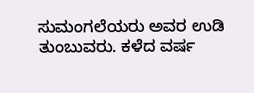ಸುಮಂಗಲೆಯರು ಅವರ ಉಡಿ ತುಂಬುವರು. ಕಳೆದ ವರ್ಷ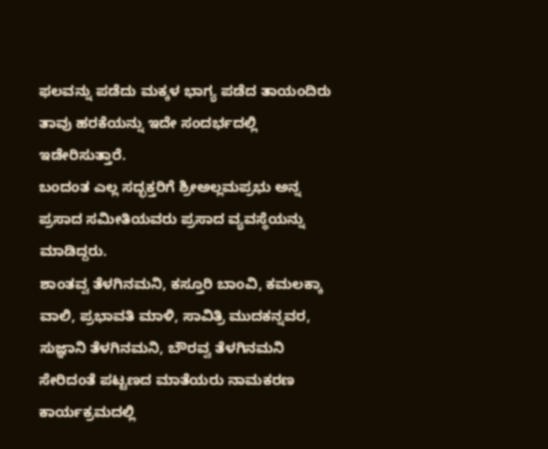ಫಲವನ್ನು ಪಡೆದು ಮಕ್ಕಳ ಭಾಗ್ಯ ಪಡೆದ ತಾಯಂದಿರು ತಾವು ಹರಕೆಯನ್ನು ಇದೇ ಸಂದರ್ಭದಲ್ಲಿ ಇಡೇರಿಸುತ್ತಾರೆ.
ಬಂದಂತ ಎಲ್ಲ ಸದ್ಭಕ್ತರಿಗೆ ಶ್ರೀಅಲ್ಲಮಪ್ರಭು ಅನ್ನ ಪ್ರಸಾದ ಸಮೀತಿಯವರು ಪ್ರಸಾದ ವ್ಯವಸ್ಥೆಯನ್ನು ಮಾಡಿದ್ದರು.
ಶಾಂತವ್ವ ತೆಳಗಿನಮನಿ, ಕಸ್ತೂರಿ ಬಾಂವಿ, ಕಮಲಕ್ಕಾ ವಾಲಿ, ಪ್ರಭಾವತಿ ಮಾಳಿ, ಸಾವಿತ್ರಿ ಮುದಕನ್ನವರ, ಸುಜ್ಞಾನಿ ತೆಳಗಿನಮನಿ, ಬೌರವ್ವ ತೆಳಗಿನಮನಿ ಸೇರಿದಂತೆ ಪಟ್ಟಣದ ಮಾತೆಯರು ನಾಮಕರಣ ಕಾರ್ಯಕ್ರಮದಲ್ಲಿ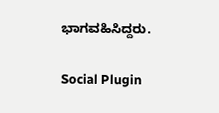ಭಾಗವಹಿಸಿದ್ದರು.

Social Plugin